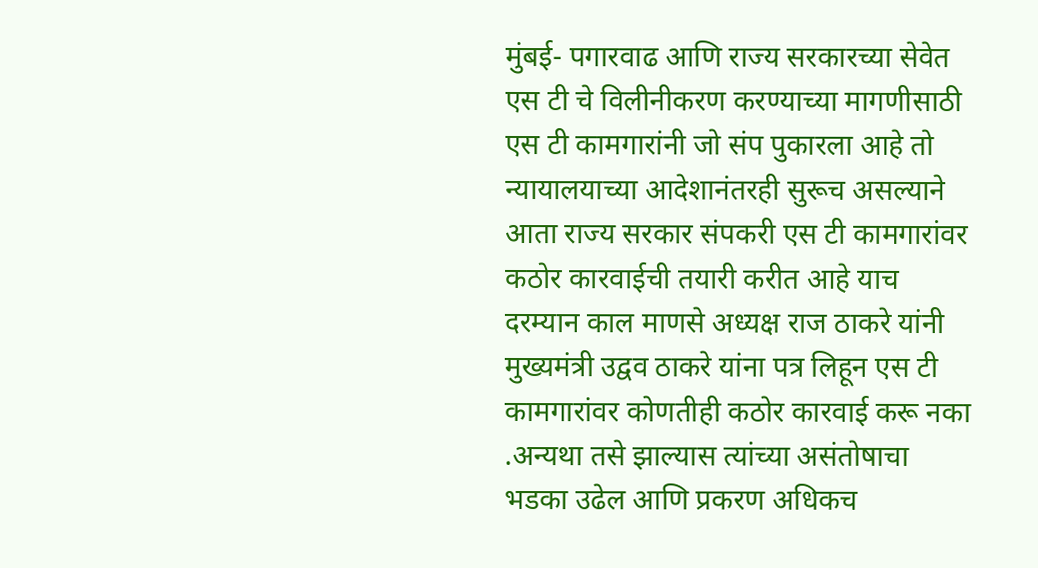मुंबई- पगारवाढ आणि राज्य सरकारच्या सेवेत एस टी चे विलीनीकरण करण्याच्या मागणीसाठी एस टी कामगारांनी जो संप पुकारला आहे तो न्यायालयाच्या आदेशानंतरही सुरूच असल्याने आता राज्य सरकार संपकरी एस टी कामगारांवर कठोर कारवाईची तयारी करीत आहे याच दरम्यान काल माणसे अध्यक्ष राज ठाकरे यांनी मुख्यमंत्री उद्वव ठाकरे यांना पत्र लिहून एस टी कामगारांवर कोणतीही कठोर कारवाई करू नका .अन्यथा तसे झाल्यास त्यांच्या असंतोषाचा भडका उढेल आणि प्रकरण अधिकच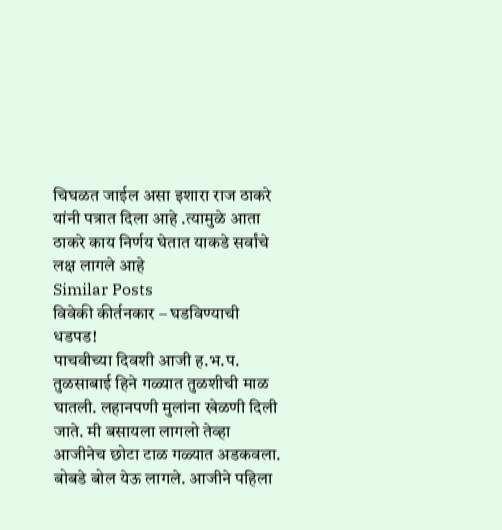चिघळत जाईल असा इशारा राज ठाकरे यांनी पत्रात दिला आहे .त्यामुळे आता ठाकरे काय निर्णय घेतात याकडे सर्वांचे लक्ष लागले आहे
Similar Posts
विवेकी कीर्तनकार – घडविण्याची धडपड!
पाचवीच्या दिवशी आजी ह.भ.प. तुळसाबाई हिने गळ्यात तुळशीची माळ घातली. लहानपणी मुलांना खेळणी दिली जाते. मी बसायला लागलो तेव्हा आजीनेच छोटा टाळ गळ्यात अडकवला. बोबडे बोल येऊ लागले. आजीने पहिला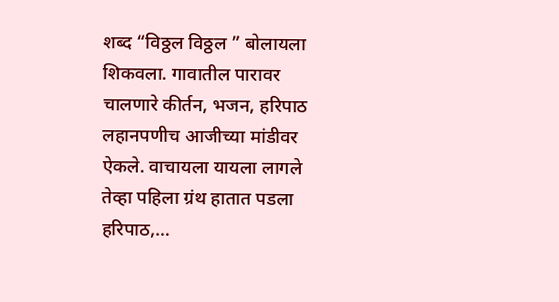शब्द “विठ्ठल विठ्ठल ” बोलायला शिकवला. गावातील पारावर चालणारे कीर्तन, भजन, हरिपाठ लहानपणीच आजीच्या मांडीवर ऐकले. वाचायला यायला लागले तेव्हा पहिला ग्रंथ हातात पडला हरिपाठ,…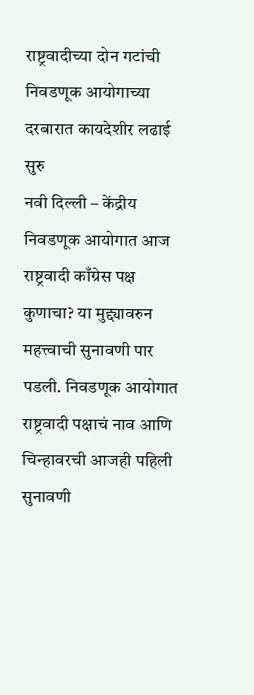राष्ट्रवादीच्या दोन गटांची निवडणूक आयोगाच्या दरबारात कायदेशीर लढाई सुरु
नवी दिल्ली – केंद्रीय निवडणूक आयोगात आज राष्ट्रवादी काँग्रेस पक्ष कुणाचा? या मुद्द्यावरुन महत्त्वाची सुनावणी पार पडली. निवडणूक आयोगात राष्ट्रवादी पक्षाचं नाव आणि चिन्हावरची आजही पहिली सुनावणी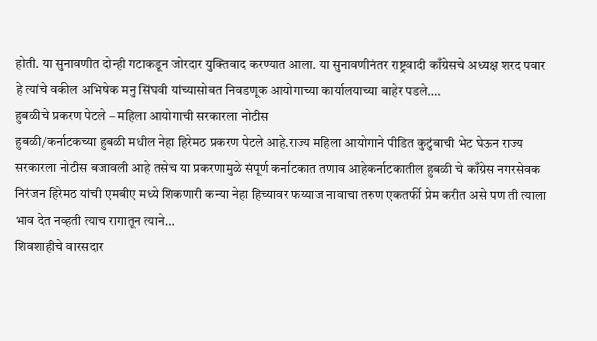होती. या सुनावणीत दोन्ही गटाकडून जोरदार युक्तिवाद करण्यात आला. या सुनावणीनंतर राष्ट्रवादी काँग्रेसचे अध्यक्ष शरद पवार हे त्यांचे वकील अभिषेक मनु सिंघवी यांच्यासोबत निवडणूक आयोगाच्या कार्यालयाच्या बाहेर पडले….
हुबळीचे प्रकरण पेटले – महिला आयोगाची सरकारला नोटीस
हुबळी/कर्नाटकच्या हुबळी मधील नेहा हिरेमठ प्रकरण पेटले आहे.राज्य महिला आयोगाने पीडित कुटुंबाची भेट घेऊन राज्य सरकारला नोटीस बजावली आहे तसेच या प्रकरणामुळे संपूर्ण कर्नाटकात तणाव आहेकर्नाटकातील हुबळी चे काँग्रेस नगरसेवक निरंजन हिरेमठ यांची एमबीए मध्ये शिकणारी कन्या नेहा हिच्यावर फय्याज नावाचा तरुण एकतर्फी प्रेम करीत असे पण ती त्याला भाव देत नव्हती त्याच रागातून त्याने…
शिवशाहीचे वारसदार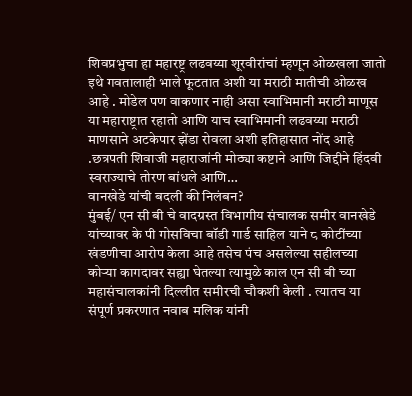शिवप्रभुचा हा महारष्ट्र लढवय्या शूरवीरांचां म्हणून ओळखला जातो इथे गवतालाही भाले फूटतात अशी या मराठी मातीची ओळख आहे . मोडेल पण वाकणार नाही असा स्वाभिमानी मराठी माणूस या महाराष्ट्रात रहातो आणि याच स्वाभिमानी लढवय्या मराठी माणसाने अटकेपार झेंडा रोवला अशी इतिहासात नोंद आहे .छत्रपती शिवाजी महाराजांनी मोठ्या कष्टाने आणि जिद्दीने हिंदवी स्वराज्याचे तोरण बांधले आणि…
वानखेडे यांची बदली की निलंबन?
मुंबई/ एन सी बी चे वादग्रस्त विभागीय संचालक समीर वानखेडे यांच्यावर के पी गोसविचा बॉडी गार्ड साहिल याने ८ कोटींच्या खंडणीचा आरोप केला आहे तसेच पंच असलेल्या सहीलच्या कोऱ्या कागदावर सह्या घेतल्या त्यामुळे काल एन सी बी च्या महासंचालकांनी दिल्लीत समीरची चौकशी केली . त्यातच या संपूर्ण प्रकरणात नवाब मलिक यांनी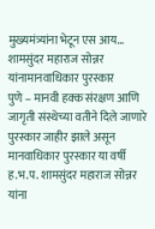मुख्यमंत्र्यांना भेटून एस आय…
शामसुंदर महाराज सोन्नर यांनामानवाधिकार पुरस्कार
पुणे – मानवी हक्क संरक्षण आणि जागृती संस्थेच्या वतीने दिले जाणारे पुरस्कार जाहीर झाले असून मानवाधिकार पुरस्कार या वर्षी ह.भ.प. शामसुंदर महाराज सोन्नर यांना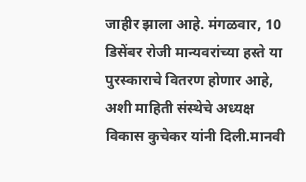जाहीर झाला आहे. मंगळवार, 10 डिसेंबर रोजी मान्यवरांच्या हस्ते या पुरस्काराचे वितरण होणार आहे, अशी माहिती संस्थेचे अध्यक्ष विकास कुचेकर यांनी दिली.मानवी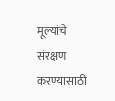मूल्यांचे संरक्षण करण्यासाठी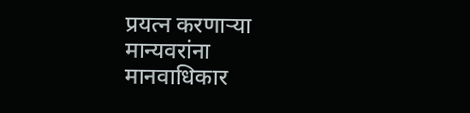प्रयत्न करणाऱ्या मान्यवरांना मानवाधिकार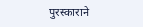पुरस्काराने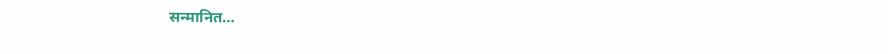सन्मानित…